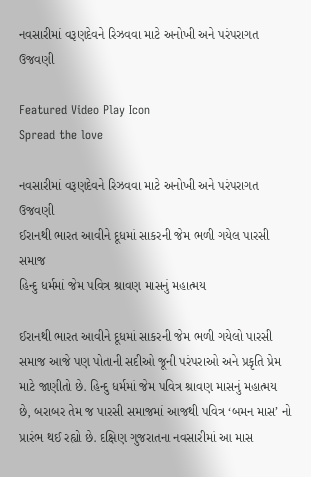નવસારીમાં વરૂણદેવને રિઝવવા માટે અનોખી અને પરંપરાગત ઉજવણી

Featured Video Play Icon
Spread the love

નવસારીમાં વરૂણદેવને રિઝવવા માટે અનોખી અને પરંપરાગત ઉજવણી
ઈરાનથી ભારત આવીને દૂધમાં સાકરની જેમ ભળી ગયેલ પારસી સમાજ
હિન્દુ ધર્મમાં જેમ પવિત્ર શ્રાવણ માસનું મહાત્મય

ઈરાનથી ભારત આવીને દૂધમાં સાકરની જેમ ભળી ગયેલો પારસી સમાજ આજે પણ પોતાની સદીઓ જૂની પરંપરાઓ અને પ્રકૃતિ પ્રેમ માટે જાણીતો છે. હિન્દુ ધર્મમાં જેમ પવિત્ર શ્રાવણ માસનું મહાત્મય છે, બરાબર તેમ જ પારસી સમાજમાં આજથી પવિત્ર ‘બમન માસ’ નો પ્રારંભ થઈ રહ્યો છે. દક્ષિણ ગુજરાતના નવસારીમાં આ માસ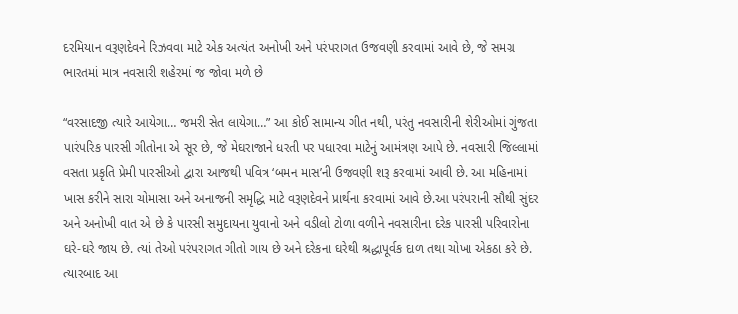દરમિયાન વરૂણદેવને રિઝવવા માટે એક અત્યંત અનોખી અને પરંપરાગત ઉજવણી કરવામાં આવે છે, જે સમગ્ર ભારતમાં માત્ર નવસારી શહેરમાં જ જોવા મળે છે

“વરસાદજી ત્યારે આયેગા… જમરી સેત લાયેગા…” આ કોઈ સામાન્ય ગીત નથી, પરંતુ નવસારીની શેરીઓમાં ગુંજતા પારંપરિક પારસી ગીતોના એ સૂર છે, જે મેઘરાજાને ધરતી પર પધારવા માટેનું આમંત્રણ આપે છે. નવસારી જિલ્લામાં વસતા પ્રકૃતિ પ્રેમી પારસીઓ દ્વારા આજથી પવિત્ર ‘બમન માસ’ની ઉજવણી શરૂ કરવામાં આવી છે. આ મહિનામાં ખાસ કરીને સારા ચોમાસા અને અનાજની સમૃદ્ધિ માટે વરૂણદેવને પ્રાર્થના કરવામાં આવે છે.આ પરંપરાની સૌથી સુંદર અને અનોખી વાત એ છે કે પારસી સમુદાયના યુવાનો અને વડીલો ટોળા વળીને નવસારીના દરેક પારસી પરિવારોના ઘરે-ઘરે જાય છે. ત્યાં તેઓ પરંપરાગત ગીતો ગાય છે અને દરેકના ઘરેથી શ્રદ્ધાપૂર્વક દાળ તથા ચોખા એકઠા કરે છે. ત્યારબાદ આ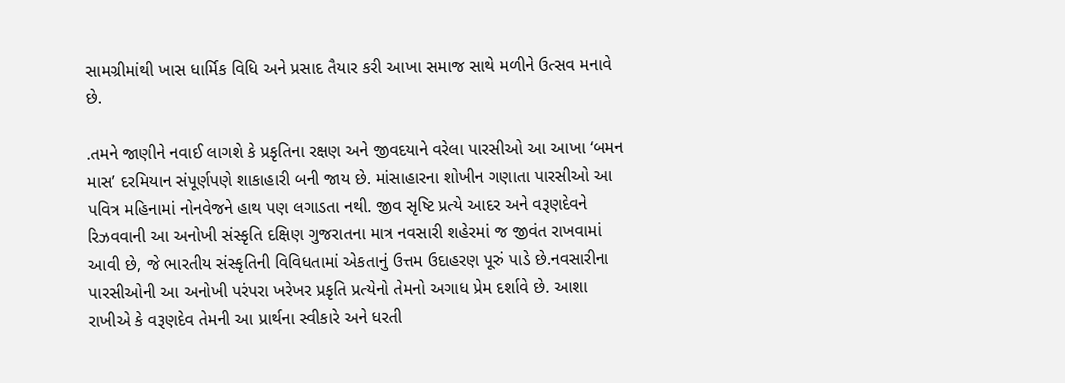સામગ્રીમાંથી ખાસ ધાર્મિક વિધિ અને પ્રસાદ તૈયાર કરી આખા સમાજ સાથે મળીને ઉત્સવ મનાવે છે.

.તમને જાણીને નવાઈ લાગશે કે પ્રકૃતિના રક્ષણ અને જીવદયાને વરેલા પારસીઓ આ આખા ‘બમન માસ’ દરમિયાન સંપૂર્ણપણે શાકાહારી બની જાય છે. માંસાહારના શોખીન ગણાતા પારસીઓ આ પવિત્ર મહિનામાં નોનવેજને હાથ પણ લગાડતા નથી. જીવ સૃષ્ટિ પ્રત્યે આદર અને વરૂણદેવને રિઝવવાની આ અનોખી સંસ્કૃતિ દક્ષિણ ગુજરાતના માત્ર નવસારી શહેરમાં જ જીવંત રાખવામાં આવી છે, જે ભારતીય સંસ્કૃતિની વિવિધતામાં એકતાનું ઉત્તમ ઉદાહરણ પૂરું પાડે છે.નવસારીના પારસીઓની આ અનોખી પરંપરા ખરેખર પ્રકૃતિ પ્રત્યેનો તેમનો અગાધ પ્રેમ દર્શાવે છે. આશા રાખીએ કે વરૂણદેવ તેમની આ પ્રાર્થના સ્વીકારે અને ધરતી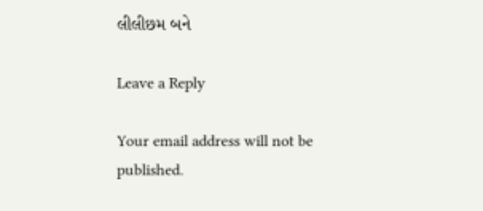લીલીછમ બને

Leave a Reply

Your email address will not be published.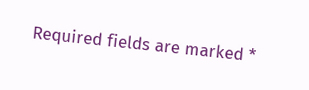Required fields are marked *